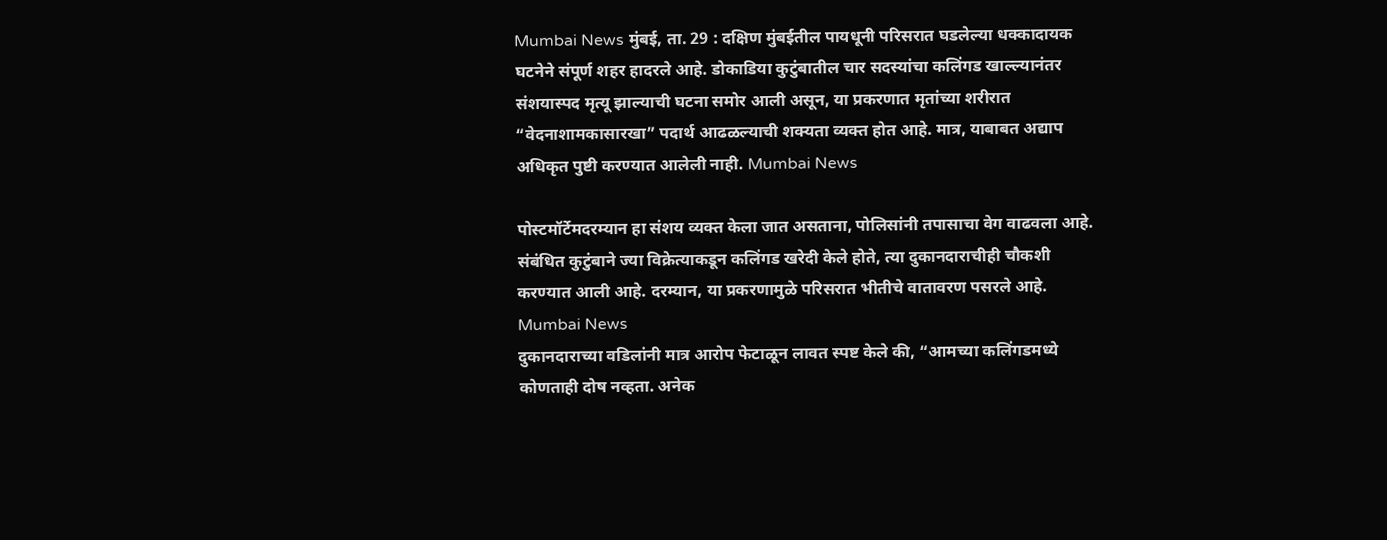Mumbai News मुंबई, ता. 29 : दक्षिण मुंबईतील पायधूनी परिसरात घडलेल्या धक्कादायक घटनेने संपूर्ण शहर हादरले आहे. डोकाडिया कुटुंबातील चार सदस्यांचा कलिंगड खाल्ल्यानंतर संशयास्पद मृत्यू झाल्याची घटना समोर आली असून, या प्रकरणात मृतांच्या शरीरात “वेदनाशामकासारखा” पदार्थ आढळल्याची शक्यता व्यक्त होत आहे. मात्र, याबाबत अद्याप अधिकृत पुष्टी करण्यात आलेली नाही. Mumbai News

पोस्टमॉर्टेमदरम्यान हा संशय व्यक्त केला जात असताना, पोलिसांनी तपासाचा वेग वाढवला आहे. संबंधित कुटुंबाने ज्या विक्रेत्याकडून कलिंगड खरेदी केले होते, त्या दुकानदाराचीही चौकशी करण्यात आली आहे. दरम्यान, या प्रकरणामुळे परिसरात भीतीचे वातावरण पसरले आहे. Mumbai News
दुकानदाराच्या वडिलांनी मात्र आरोप फेटाळून लावत स्पष्ट केले की, “आमच्या कलिंगडमध्ये कोणताही दोष नव्हता. अनेक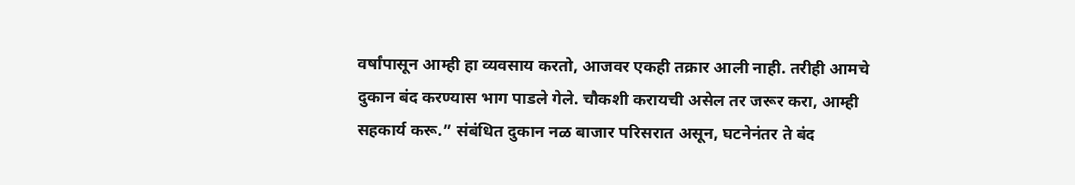वर्षांपासून आम्ही हा व्यवसाय करतो, आजवर एकही तक्रार आली नाही. तरीही आमचे दुकान बंद करण्यास भाग पाडले गेले. चौकशी करायची असेल तर जरूर करा, आम्ही सहकार्य करू.” संबंधित दुकान नळ बाजार परिसरात असून, घटनेनंतर ते बंद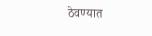ठेवण्यात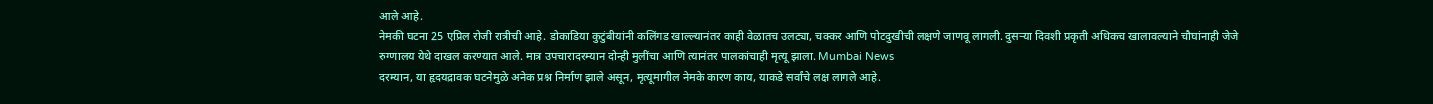आले आहे.
नेमकी घटना 25 एप्रिल रोजी रात्रीची आहे. डोकाडिया कुटुंबीयांनी कलिंगड खाल्ल्यानंतर काही वेळातच उलट्या, चक्कर आणि पोटदुखीची लक्षणे जाणवू लागली. दुसऱ्या दिवशी प्रकृती अधिकच खालावल्याने चौघांनाही जेजे रुग्णालय येथे दाखल करण्यात आले. मात्र उपचारादरम्यान दोन्ही मुलींचा आणि त्यानंतर पालकांचाही मृत्यू झाला. Mumbai News
दरम्यान, या हृदयद्रावक घटनेमुळे अनेक प्रश्न निर्माण झाले असून, मृत्यूमागील नेमके कारण काय, याकडे सर्वांचे लक्ष लागले आहे.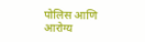पोलिस आणि आरोग्य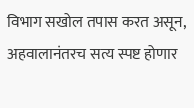विभाग सखोल तपास करत असून, अहवालानंतरच सत्य स्पष्ट होणार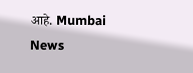आहे. Mumbai News